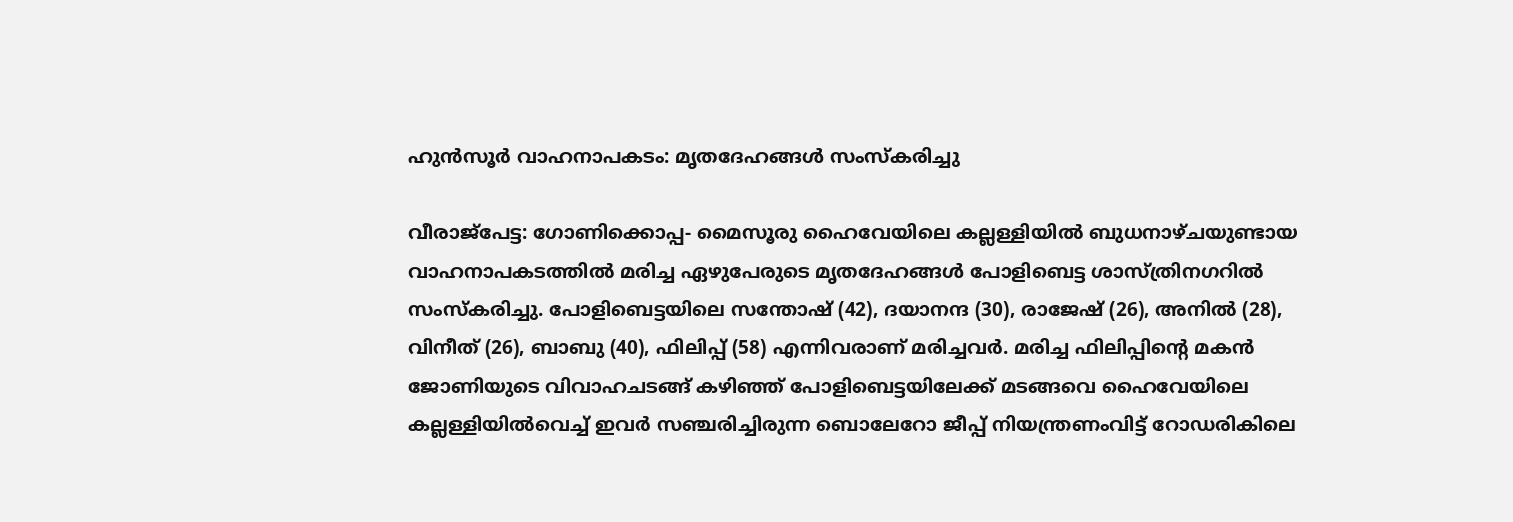ഹുൻസൂർ വാഹനാപകടം: മൃതദേഹങ്ങൾ സംസ്കരിച്ചു

വീരാജ്പേട്ട: ഗോണിക്കൊപ്പ- മൈസൂരു ഹൈവേയിലെ കല്ലള്ളിയിൽ ബുധനാഴ്ചയുണ്ടായ വാഹനാപകടത്തിൽ മരിച്ച ഏഴുപേരുടെ മൃതദേഹങ്ങൾ പോളിബെട്ട ശാസ്ത്രിനഗറിൽ സംസ്കരിച്ചു. പോളിബെട്ടയിലെ സന്തോഷ് (42), ദയാനന്ദ (30), രാജേഷ് (26), അനിൽ (28), വിനീത് (26), ബാബു (40), ഫിലിപ്പ് (58) എന്നിവരാണ് മരിച്ചവർ. മരിച്ച ഫിലിപ്പിന്റെ മകൻ ജോണിയുടെ വിവാഹചടങ്ങ് കഴിഞ്ഞ് പോളിബെട്ടയിലേക്ക് മടങ്ങവെ ഹൈവേയിലെ കല്ലള്ളിയിൽവെച്ച് ഇവർ സഞ്ചരിച്ചിരുന്ന ബൊലേറോ ജീപ്പ് നിയന്ത്രണംവിട്ട് റോഡരികിലെ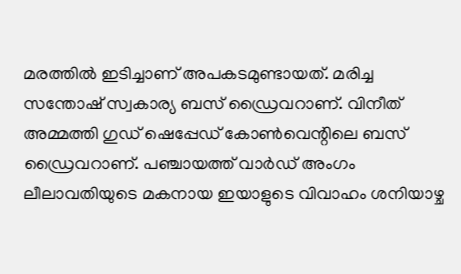മരത്തിൽ ഇടിച്ചാണ് അപകടമുണ്ടായത്. മരിച്ച സന്തോഷ് സ്വകാര്യ ബസ് ഡ്രൈവറാണ്. വിനീത് അമ്മത്തി ഗുഡ് ഷെപ്പേഡ് കോൺവെന്റിലെ ബസ് ഡ്രൈവറാണ്. പഞ്ചായത്ത് വാർഡ് അംഗം ലീലാവതിയുടെ മകനായ ഇയാളുടെ വിവാഹം ശനിയാഴ്ച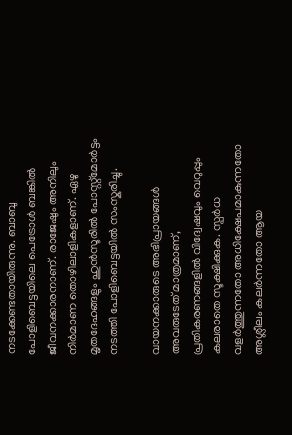നടക്കേണ്ടതായിരുന്നു. ബാബു പോളിബെട്ടയിലെ പെട്രോൾ ബങ്കിൽ ജീവനക്കാരനാണ്. രാജേഷും അനിലും നിർമാണ തൊഴിലാളികളാണ്. ഏഴു മൃതദേഹങ്ങളും ഹുൻസൂരിൽ പോസ്റ്റ്മോർട്ടം നടത്തി പോളിബെട്ടയിൽ സംസ്കരിച്ചു.

വായനക്കാരുടെ അഭിപ്രായങ്ങള്‍ അവരുടേത് മാത്രമാണ്, പ്രതികരണങ്ങളിൽ വിദ്വേഷവും വെറുപ്പും കലരാതെ സൂക്ഷിക്കുക. സ്പർധ വളർത്തുന്നതോ അധിക്ഷേപമാകുന്നതോ അശ്ലീലം കലർന്നതോ ആയ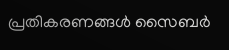പ്രതികരണങ്ങൾ സൈബർ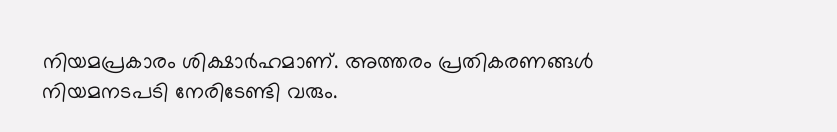നിയമപ്രകാരം ശിക്ഷാർഹമാണ്. അത്തരം പ്രതികരണങ്ങൾ നിയമനടപടി നേരിടേണ്ടി വരും.